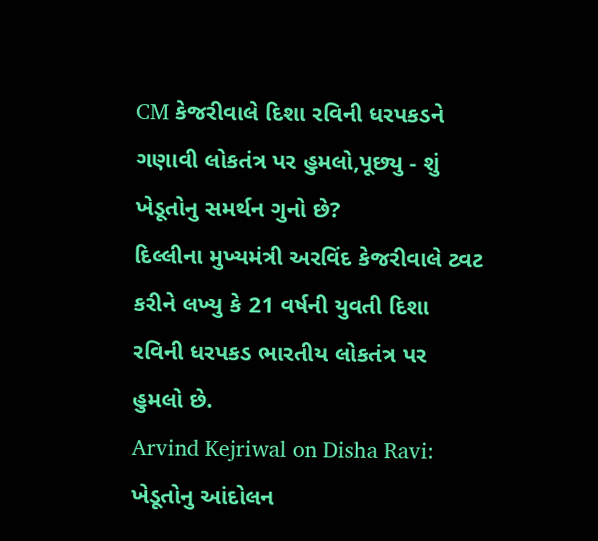CM કેજરીવાલે દિશા રવિની ધરપકડને ગણાવી લોકતંત્ર પર હુમલો,પૂછ્યુ - શું ખેડૂતોનુ સમર્થન ગુનો છે?
દિલ્લીના મુખ્યમંત્રી અરવિંદ કેજરીવાલે ટ્વટ કરીને લખ્યુ કે 21 વર્ષની યુવતી દિશા રવિની ધરપકડ ભારતીય લોકતંત્ર પર હુમલો છે.
Arvind Kejriwal on Disha Ravi: ખેડૂતોનુ આંદોલન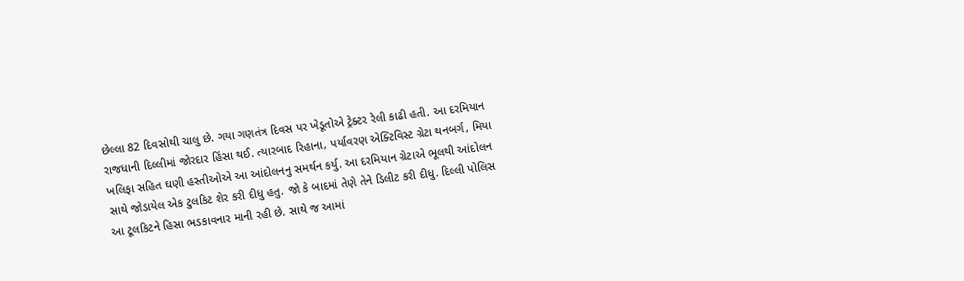છેલ્લા 82 દિવસોથી ચાલુ છે. ગયા ગણતંત્ર દિવસ પર ખેડૂતોએ ટ્રેક્ટર રેલી કાઢી હતી. આ દરમિયાન રાજધાની દિલ્લીમાં જોરદાર હિંસા થઈ. ત્યારબાદ રિહાના, પર્યાવરણ એક્ટિવિસ્ટ ગ્રેટા થનબર્ગ, મિયા ખલિફા સહિત ઘણી હસ્તીઓએ આ આંદોલનનુ સમર્થન કર્યુ. આ દરમિયાન ગ્રેટાએ ભૂલથી આંદોલન સાથે જોડાયેલ એક ટુલકિટ શેર કરી દીધુ હતુ. જો કે બાદમાં તેણે તેને ડિલીટ કરી દીધુ. દિલ્લી પોલિસ આ ટૂલકિટને હિસા ભડકાવનાર માની રહી છે. સાથે જ આમાં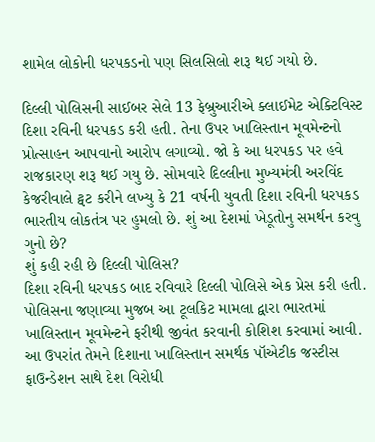શામેલ લોકોની ધરપકડનો પણ સિલસિલો શરૂ થઈ ગયો છે.

દિલ્લી પોલિસની સાઈબર સેલે 13 ફેબ્રુઆરીએ ક્લાઈમેટ એક્ટિવિસ્ટ દિશા રવિની ધરપકડ કરી હતી. તેના ઉપર ખાલિસ્તાન મૂવમેન્ટનો પ્રોત્સાહન આપવાનો આરોપ લગાવ્યો. જો કે આ ધરપકડ પર હવે રાજકારણ શરૂ થઈ ગયુ છે. સોમવારે દિલ્લીના મુખ્યમંત્રી અરવિંદ કેજરીવાલે ટ્વટ કરીને લખ્યુ કે 21 વર્ષની યુવતી દિશા રવિની ધરપકડ ભારતીય લોકતંત્ર પર હુમલો છે. શું આ દેશમાં ખેડૂતોનુ સમર્થન કરવુ ગુનો છે?
શું કહી રહી છે દિલ્લી પોલિસ?
દિશા રવિની ધરપકડ બાદ રવિવારે દિલ્લી પોલિસે એક પ્રેસ કરી હતી. પોલિસના જણાવ્યા મુજબ આ ટૂલકિટ મામલા દ્વારા ભારતમાં ખાલિસ્તાન મૂવમેન્ટને ફરીથી જીવંત કરવાની કોશિશ કરવામાં આવી. આ ઉપરાંત તેમને દિશાના ખાલિસ્તાન સમર્થક પૉએટીક જસ્ટીસ ફાઉન્ડેશન સાથે દેશ વિરોધી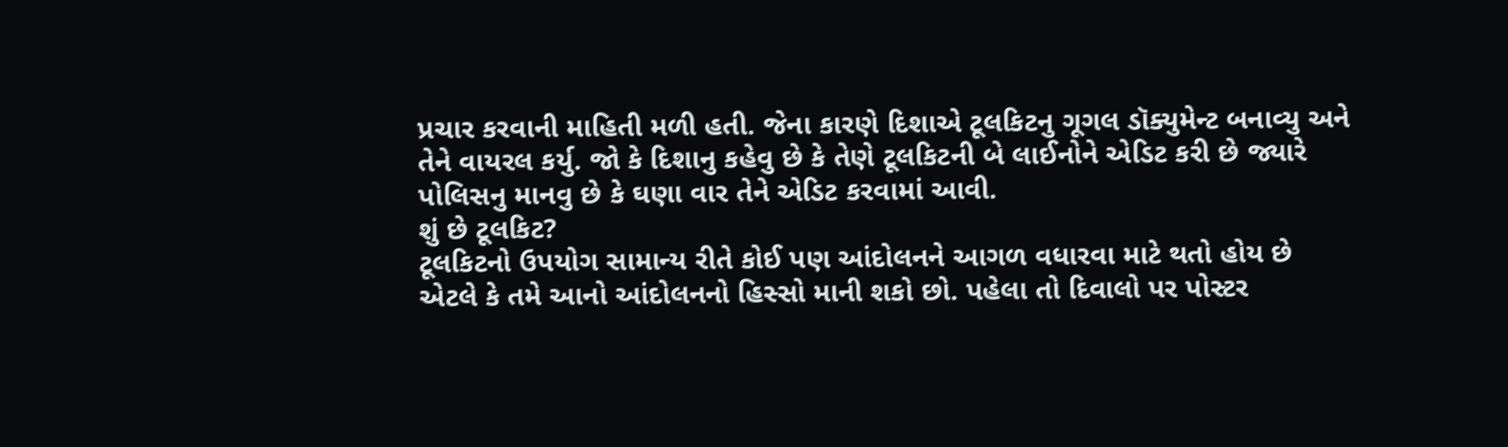પ્રચાર કરવાની માહિતી મળી હતી. જેના કારણે દિશાએ ટૂલકિટનુ ગૂગલ ડૉક્યુમેન્ટ બનાવ્યુ અને તેને વાયરલ કર્યુ. જો કે દિશાનુ કહેવુ છે કે તેણે ટૂલકિટની બે લાઈનોને એડિટ કરી છે જ્યારે પોલિસનુ માનવુ છે કે ઘણા વાર તેને એડિટ કરવામાં આવી.
શું છે ટૂલકિટ?
ટૂલકિટનો ઉપયોગ સામાન્ય રીતે કોઈ પણ આંદોલનને આગળ વધારવા માટે થતો હોય છે એટલે કે તમે આનો આંદોલનનો હિસ્સો માની શકો છો. પહેલા તો દિવાલો પર પોસ્ટર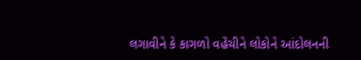લગાવીને કે કાગળો વહેંચીને લોકોને આંદોલનની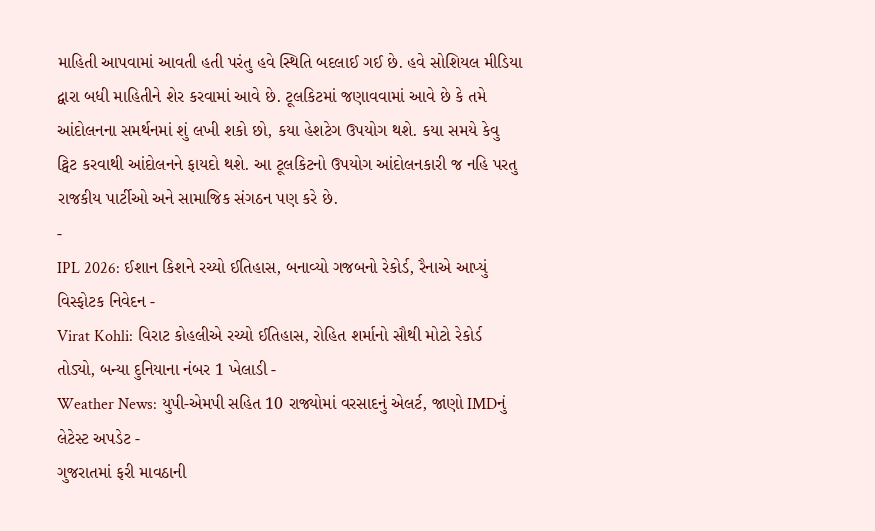માહિતી આપવામાં આવતી હતી પરંતુ હવે સ્થિતિ બદલાઈ ગઈ છે. હવે સોશિયલ મીડિયા દ્વારા બધી માહિતીને શેર કરવામાં આવે છે. ટૂલકિટમાં જણાવવામાં આવે છે કે તમે આંદોલનના સમર્થનમાં શું લખી શકો છો, કયા હેશટેગ ઉપયોગ થશે. કયા સમયે કેવુ ટ્વિટ કરવાથી આંદોલનને ફાયદો થશે. આ ટૂલકિટનો ઉપયોગ આંદોલનકારી જ નહિ પરતુ રાજકીય પાર્ટીઓ અને સામાજિક સંગઠન પણ કરે છે.
-
IPL 2026: ઈશાન કિશને રચ્યો ઈતિહાસ, બનાવ્યો ગજબનો રેકોર્ડ, રૈનાએ આપ્યું વિસ્ફોટક નિવેદન -
Virat Kohli: વિરાટ કોહલીએ રચ્યો ઈતિહાસ, રોહિત શર્માનો સૌથી મોટો રેકોર્ડ તોડ્યો, બન્યા દુનિયાના નંબર 1 ખેલાડી -
Weather News: યુપી-એમપી સહિત 10 રાજ્યોમાં વરસાદનું એલર્ટ, જાણો IMDનું લેટેસ્ટ અપડેટ -
ગુજરાતમાં ફરી માવઠાની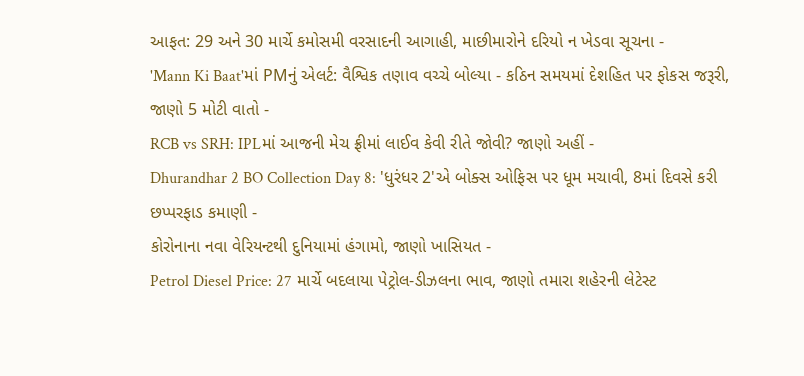આફત: 29 અને 30 માર્ચે કમોસમી વરસાદની આગાહી, માછીમારોને દરિયો ન ખેડવા સૂચના -
'Mann Ki Baat'માં PMનું એલર્ટ: વૈશ્વિક તણાવ વચ્ચે બોલ્યા - કઠિન સમયમાં દેશહિત પર ફોકસ જરૂરી, જાણો 5 મોટી વાતો -
RCB vs SRH: IPLમાં આજની મેચ ફ્રીમાં લાઈવ કેવી રીતે જોવી? જાણો અહીં -
Dhurandhar 2 BO Collection Day 8: 'ધુરંધર 2'એ બોક્સ ઓફિસ પર ધૂમ મચાવી, 8માં દિવસે કરી છપ્પરફાડ કમાણી -
કોરોનાના નવા વેરિયન્ટથી દુનિયામાં હંગામો, જાણો ખાસિયત -
Petrol Diesel Price: 27 માર્ચે બદલાયા પેટ્રોલ-ડીઝલના ભાવ, જાણો તમારા શહેરની લેટેસ્ટ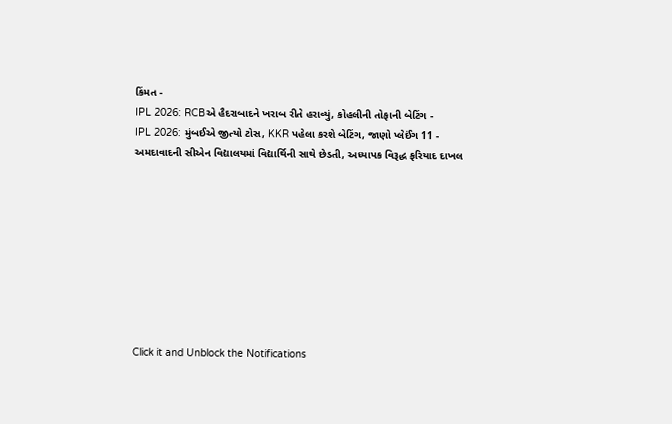કિંમત -
IPL 2026: RCBએ હૈદરાબાદને ખરાબ રીતે હરાવ્યું, કોહલીની તોફાની બેટિંગ -
IPL 2026: મુંબઈએ જીત્યો ટોસ, KKR પહેલા કરશે બેટિંગ, જાણો પ્લેઈંગ 11 -
અમદાવાદની સીએન વિદ્યાલયમાં વિદ્યાર્થિની સાથે છેડતી, અધ્યાપક વિરૂદ્ધ ફરિયાદ દાખલ









Click it and Unblock the Notifications